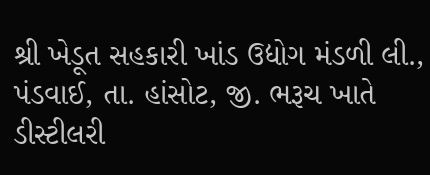શ્રી ખેડૂત સહકારી ખાંડ ઉદ્યોગ મંડળી લી., પંડવાઈ, તા. હાંસોટ, જી. ભરૂચ ખાતે ડીસ્ટીલરી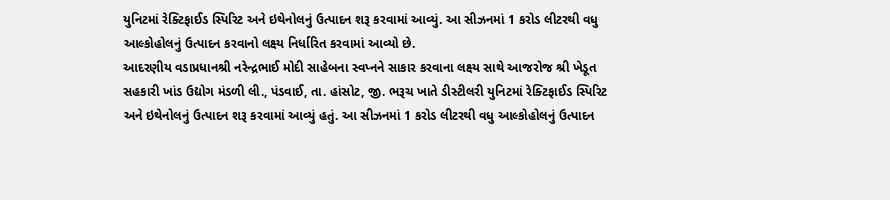યુનિટમાં રેક્ટિફાઈડ સ્પિરિટ અને ઇથેનોલનું ઉત્પાદન શરૂ કરવામાં આવ્યું. આ સીઝનમાં 1 કરોડ લીટરથી વધુ આલ્કોહોલનું ઉત્પાદન કરવાનો લક્ષ્ય નિર્ધારિત કરવામાં આવ્યો છે.
આદરણીય વડાપ્રધાનશ્રી નરેન્દ્રભાઈ મોદી સાહેબના સ્વપ્નને સાકાર કરવાના લક્ષ્ય સાથે આજરોજ શ્રી ખેડૂત સહકારી ખાંડ ઉદ્યોગ મંડળી લી., પંડવાઈ, તા. હાંસોટ, જી. ભરૂચ ખાતે ડીસ્ટીલરી યુનિટમાં રેક્ટિફાઈડ સ્પિરિટ અને ઇથેનોલનું ઉત્પાદન શરૂ કરવામાં આવ્યું હતું. આ સીઝનમાં 1 કરોડ લીટરથી વધુ આલ્કોહોલનું ઉત્પાદન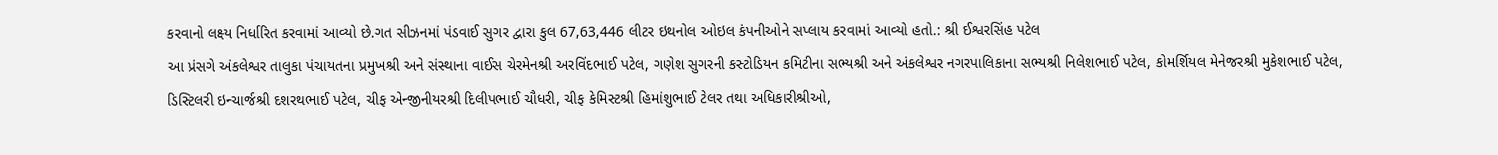કરવાનો લક્ષ્ય નિર્ધારિત કરવામાં આવ્યો છે.ગત સીઝનમાં પંડવાઈ સુગર દ્વારા કુલ 67,63,446 લીટર ઇથનોલ ઓઇલ કંપનીઓને સપ્લાય કરવામાં આવ્યો હતો.: શ્રી ઈશ્વરસિંહ પટેલ
આ પ્રંસગે અંકલેશ્વર તાલુકા પંચાયતના પ્રમુખશ્રી અને સંસ્થાના વાઈસ ચેરમેનશ્રી અરવિંદભાઈ પટેલ, ગણેશ સુગરની કસ્ટોડિયન કમિટીના સભ્યશ્રી અને અંકલેશ્વર નગરપાલિકાના સભ્યશ્રી નિલેશભાઈ પટેલ, કોમર્શિયલ મેનેજરશ્રી મુકેશભાઈ પટેલ, ડિસ્ટિલરી ઇન્ચાર્જશ્રી દશરથભાઈ પટેલ, ચીફ એન્જીનીયરશ્રી દિલીપભાઈ ચૌધરી, ચીફ કેમિસ્ટશ્રી હિમાંશુભાઈ ટેલર તથા અધિકારીશ્રીઓ,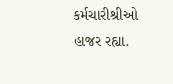કર્મચારીશ્રીઓ હાજર રહ્યા.